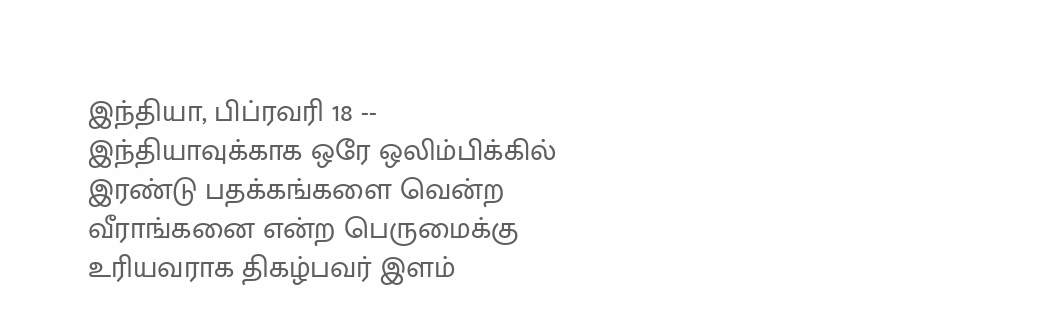இந்தியா, பிப்ரவரி 18 -- இந்தியாவுக்காக ஒரே ஒலிம்பிக்கில் இரண்டு பதக்கங்களை வென்ற வீராங்கனை என்ற பெருமைக்கு உரியவராக திகழ்பவர் இளம்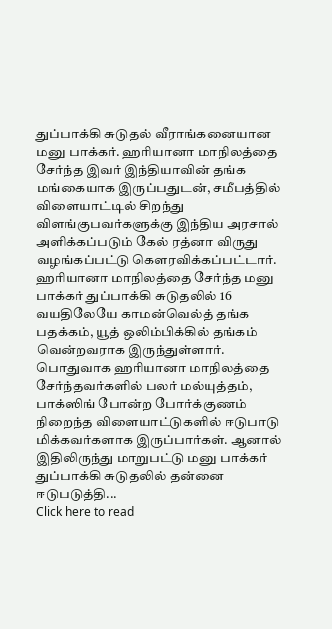துப்பாக்கி சுடுதல் வீராங்கனையான மனு பாக்கர். ஹரியானா மாநிலத்தை சேர்ந்த இவர் இந்தியாவின் தங்க மங்கையாக இருப்பதுடன், சமீபத்தில் விளையாட்டில் சிறந்து விளங்குபவர்களுக்கு இந்திய அரசால் அளிக்கப்படும் கேல் ரத்னா விருது வழங்கப்பட்டு கெளரவிக்கப்பட்டார்.
ஹரியானா மாநிலத்தை சேர்ந்த மனு பாக்கர் துப்பாக்கி சுடுதலில் 16 வயதிலேயே காமன்வெல்த் தங்க பதக்கம், யூத் ஒலிம்பிக்கில் தங்கம் வென்றவராக இருந்துள்ளார். பொதுவாக ஹரியானா மாநிலத்தை சேர்ந்தவர்களில் பலர் மல்யுத்தம், பாக்ஸிங் போன்ற போர்க்குணம் நிறைந்த விளையாட்டுகளில் ஈடுபாடு மிக்கவர்களாக இருப்பார்கள். ஆனால் இதிலிருந்து மாறுபட்டு மனு பாக்கர் துப்பாக்கி சுடுதலில் தன்னை ஈடுபடுத்தி...
Click here to read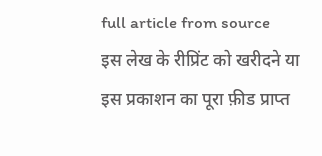full article from source
इस लेख के रीप्रिंट को खरीदने या इस प्रकाशन का पूरा फ़ीड प्राप्त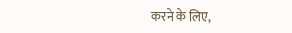करने के लिए,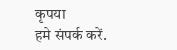कृपया
हमे संपर्क करें.